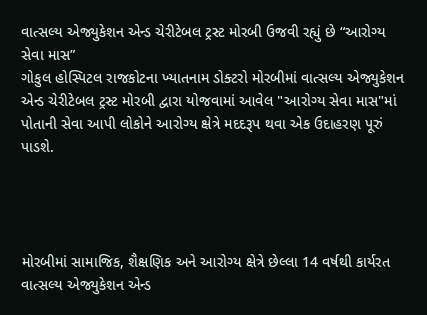વાત્સલ્ય એજ્યુકેશન એન્ડ ચેરીટેબલ ટ્રસ્ટ મોરબી ઉજવી રહ્યું છે “આરોગ્ય સેવા માસ”
ગોકુલ હોસ્પિટલ રાજકોટના ખ્યાતનામ ડોક્ટરો મોરબીમાં વાત્સલ્ય એજ્યુકેશન એન્ડ ચેરીટેબલ ટ્રસ્ટ મોરબી દ્વારા યોજવામાં આવેલ "આરોગ્ય સેવા માસ"માં પોતાની સેવા આપી લોકોને આરોગ્ય ક્ષેત્રે મદદરૂપ થવા એક ઉદાહરણ પૂરું પાડશે.




મોરબીમાં સામાજિક, શૈક્ષણિક અને આરોગ્ય ક્ષેત્રે છેલ્લા 14 વર્ષથી કાર્યરત વાત્સલ્ય એજ્યુકેશન એન્ડ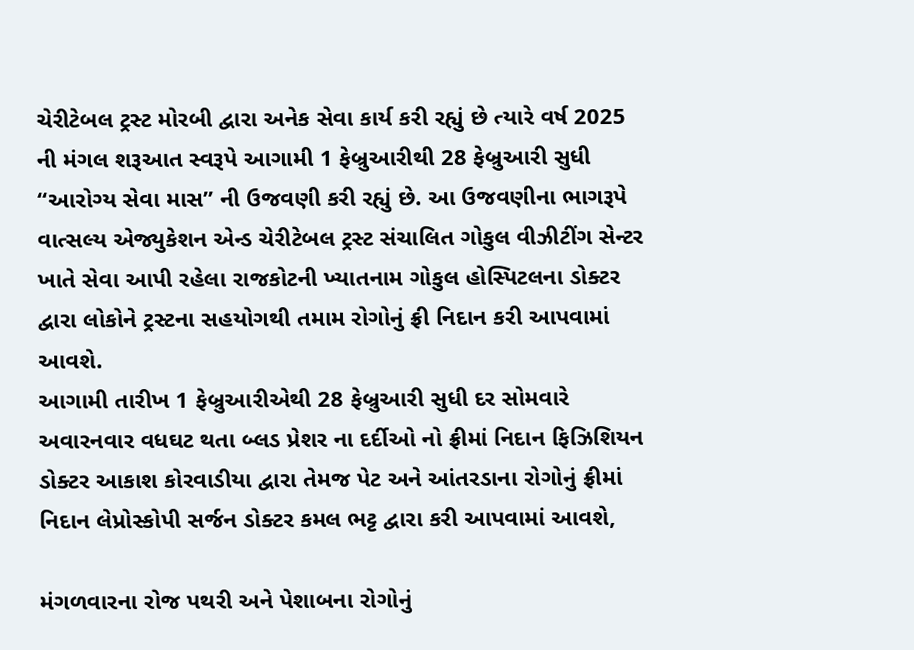ચેરીટેબલ ટ્રસ્ટ મોરબી દ્વારા અનેક સેવા કાર્ય કરી રહ્યું છે ત્યારે વર્ષ 2025 ની મંગલ શરૂઆત સ્વરૂપે આગામી 1 ફેબ્રુઆરીથી 28 ફેબ્રુઆરી સુધી “આરોગ્ય સેવા માસ” ની ઉજવણી કરી રહ્યું છે. આ ઉજવણીના ભાગરૂપે વાત્સલ્ય એજ્યુકેશન એન્ડ ચેરીટેબલ ટ્રસ્ટ સંચાલિત ગોકુલ વીઝીટીંગ સેન્ટર ખાતે સેવા આપી રહેલા રાજકોટની ખ્યાતનામ ગોકુલ હોસ્પિટલના ડોક્ટર દ્વારા લોકોને ટ્રસ્ટના સહયોગથી તમામ રોગોનું ફ્રી નિદાન કરી આપવામાં આવશે.
આગામી તારીખ 1 ફેબ્રુઆરીએથી 28 ફેબ્રુઆરી સુધી દર સોમવારે અવારનવાર વધઘટ થતા બ્લડ પ્રેશર ના દર્દીઓ નો ફ્રીમાં નિદાન ફિઝિશિયન ડોક્ટર આકાશ કોરવાડીયા દ્વારા તેમજ પેટ અને આંતરડાના રોગોનું ફ્રીમાં નિદાન લેપ્રોસ્કોપી સર્જન ડોક્ટર કમલ ભટ્ટ દ્વારા કરી આપવામાં આવશે,

મંગળવારના રોજ પથરી અને પેશાબના રોગોનું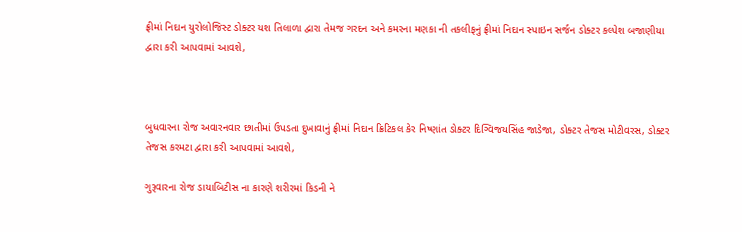ફ્રીમાં નિદાન યુરોલોજિસ્ટ ડોક્ટર યશ તિલાળા દ્વારા તેમજ ગરદન અને કમરના મણકા ની તકલીફનું ફ્રીમાં નિદાન સ્પાઇન સર્જન ડોક્ટર કલ્પેશ બજાણીયા દ્વારા કરી આપવામાં આવશે,



બુધવારના રોજ અવારનવાર છાતીમાં ઉપડતા દુખાવાનું ફ્રીમાં નિદાન ક્રિટિકલ કેર નિષ્ણાંત ડોક્ટર દિગ્વિજયસિંહ જાડેજા, ડોક્ટર તેજસ મોટીવરસ, ડોક્ટર તેજસ કરમટા દ્વારા કરી આપવામાં આવશે,

ગુરૂવારના રોજ ડાયાબિટીસ ના કારણે શરીરમાં કિડની ને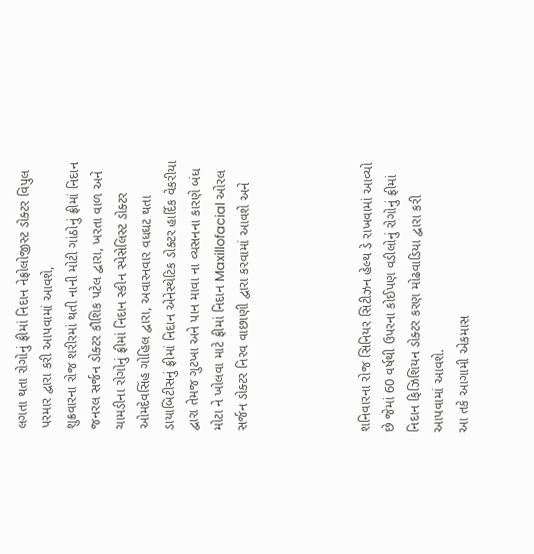લગતા થતા રોગોનું ફ્રીમાં નિદાન નેફ્રોલોજીસ્ટ ડોક્ટર વિપુલ પરમાર દ્વારા કરી આપવામાં આવશે,
શુક્રવારના રોજ શરીરમાં થતી નાની મોટી ગાંઠોનું ફ્રીમાં નિદાન જનરલ સર્જન ડોક્ટર કૌશિક પટેલ દ્વારા, ખરતા વાળ અને ચામડીના રોગોનું ફ્રીમાં નિદાન સ્કીન સ્પેસેલિસ્ટ ડોક્ટર ઓમદેવસિંહ ગોહિલ દ્વારા, અવારનવાર વધઘટ થતા ડાયાબિટીસનું ફ્રીમાં નિદાન એનેસ્થેટિક ડોક્ટર હાર્દિક વેકરીયા દ્વારા તેમજ ગુટખા અને પાન માવા ના વ્યસનના કારણે બંધ મોટા ને ખોલવા માટે ફ્રીમાં નિદાન Maxillofacial ઓરલ સર્જન ડોક્ટર નિરવ વાછાણી દ્વારા કરવામાં આવશે અને




શનિવારના રોજ સિનિયર સિટીઝન હેલ્થ ડે રાખવામાં આવ્યો છે જેમાં 60 વર્ષથી ઉપરના કોઈપણ વડીલોનું રોગોનું ફ્રીમાં નિદાન ફિઝિશિયન ડોક્ટર કરણ મોઢવાડિયા દ્વારા કરી આપવામાં આવશે.
આ તકે આગામી એકમાસ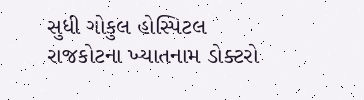સુધી ગોકુલ હોસ્પિટલ રાજકોટના ખ્યાતનામ ડોક્ટરો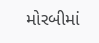મોરબીમાં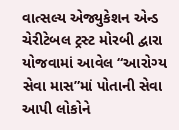વાત્સલ્ય એજ્યુકેશન એન્ડ ચેરીટેબલ ટ્રસ્ટ મોરબી દ્વારા યોજવામાં આવેલ “આરોગ્ય સેવા માસ”માં પોતાની સેવા આપી લોકોને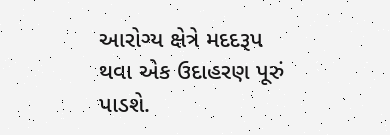આરોગ્ય ક્ષેત્રે મદદરૂપ થવા એક ઉદાહરણ પૂરું પાડશે.